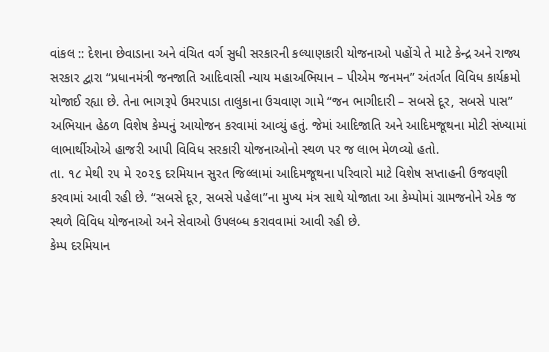વાંકલ :: દેશના છેવાડાના અને વંચિત વર્ગ સુધી સરકારની કલ્યાણકારી યોજનાઓ પહોંચે તે માટે કેન્દ્ર અને રાજ્ય સરકાર દ્વારા “પ્રધાનમંત્રી જનજાતિ આદિવાસી ન્યાય મહાઅભિયાન – પીએમ જનમન” અંતર્ગત વિવિધ કાર્યક્રમો યોજાઈ રહ્યા છે. તેના ભાગરૂપે ઉમરપાડા તાલુકાના ઉચવાણ ગામે “જન ભાગીદારી – સબસે દૂર, સબસે પાસ” અભિયાન હેઠળ વિશેષ કેમ્પનું આયોજન કરવામાં આવ્યું હતું. જેમાં આદિજાતિ અને આદિમજૂથના મોટી સંખ્યામાં લાભાર્થીઓએ હાજરી આપી વિવિધ સરકારી યોજનાઓનો સ્થળ પર જ લાભ મેળવ્યો હતો.
તા. ૧૮ મેથી ૨૫ મે ૨૦૨૬ દરમિયાન સુરત જિલ્લામાં આદિમજૂથના પરિવારો માટે વિશેષ સપ્તાહની ઉજવણી કરવામાં આવી રહી છે. “સબસે દૂર, સબસે પહેલા”ના મુખ્ય મંત્ર સાથે યોજાતા આ કેમ્પોમાં ગ્રામજનોને એક જ સ્થળે વિવિધ યોજનાઓ અને સેવાઓ ઉપલબ્ધ કરાવવામાં આવી રહી છે.
કેમ્પ દરમિયાન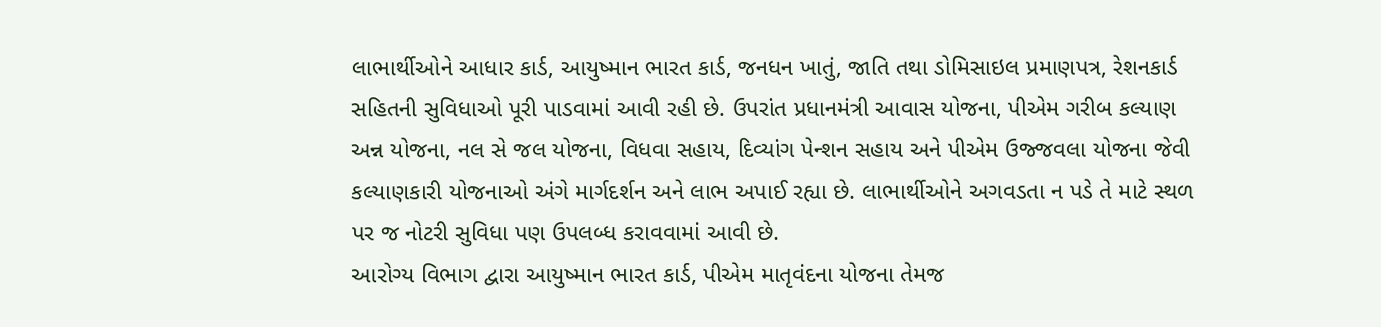લાભાર્થીઓને આધાર કાર્ડ, આયુષ્માન ભારત કાર્ડ, જનધન ખાતું, જાતિ તથા ડોમિસાઇલ પ્રમાણપત્ર, રેશનકાર્ડ સહિતની સુવિધાઓ પૂરી પાડવામાં આવી રહી છે. ઉપરાંત પ્રધાનમંત્રી આવાસ યોજના, પીએમ ગરીબ કલ્યાણ અન્ન યોજના, નલ સે જલ યોજના, વિધવા સહાય, દિવ્યાંગ પેન્શન સહાય અને પીએમ ઉજ્જવલા યોજના જેવી કલ્યાણકારી યોજનાઓ અંગે માર્ગદર્શન અને લાભ અપાઈ રહ્યા છે. લાભાર્થીઓને અગવડતા ન પડે તે માટે સ્થળ પર જ નોટરી સુવિધા પણ ઉપલબ્ધ કરાવવામાં આવી છે.
આરોગ્ય વિભાગ દ્વારા આયુષ્માન ભારત કાર્ડ, પીએમ માતૃવંદના યોજના તેમજ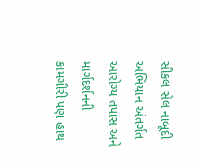સીકલ સેલ નાબૂદી અભિયાન અંતર્ગત આરોગ્ય તપાસ અને માર્ગદર્શનની કામગીરી પણ હાથ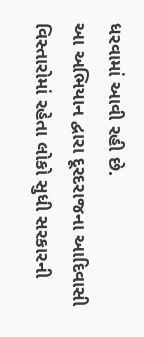ધરવામાં આવી રહી છે.
આ અભિયાન દ્વારા દૂરદરાજના આદિવાસી વિસ્તારોમાં રહેતા લોકો સુધી સરકારની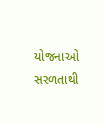યોજનાઓ સરળતાથી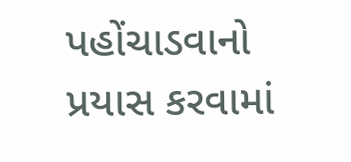પહોંચાડવાનો પ્રયાસ કરવામાં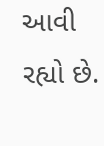આવી રહ્યો છે.